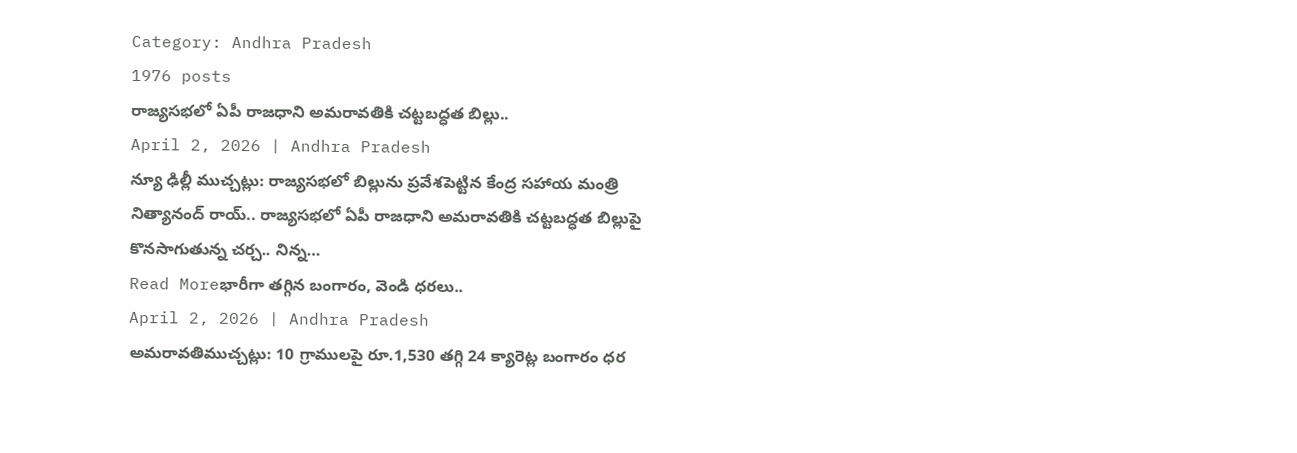Category: Andhra Pradesh
1976 posts
రాజ్యసభలో ఏపీ రాజధాని అమరావతికి చట్టబద్ధత బిల్లు..
April 2, 2026 | Andhra Pradesh
న్యూ ఢిల్లీ ముచ్చట్లు: రాజ్యసభలో బిల్లును ప్రవేశపెట్టిన కేంద్ర సహాయ మంత్రి నిత్యానంద్ రాయ్.. రాజ్యసభలో ఏపీ రాజధాని అమరావతికి చట్టబద్ధత బిల్లుపై కొనసాగుతున్న చర్చ.. నిన్న…
Read Moreభారీగా తగ్గిన బంగారం, వెండి ధరలు..
April 2, 2026 | Andhra Pradesh
అమరావతిముచ్చట్లు: 10 గ్రాములపై రూ.1,530 తగ్గి 24 క్యారెట్ల బంగారం ధర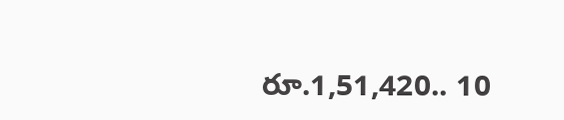రూ.1,51,420.. 10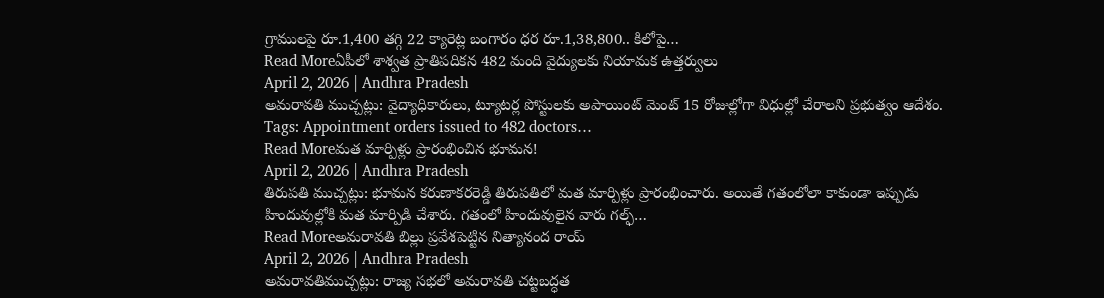గ్రాములపై రూ.1,400 తగ్గి 22 క్యారెట్ల బంగారం ధర రూ.1,38,800.. కిలోపై…
Read Moreఏపీలో శాశ్వత ప్రాతిపదికన 482 మంది వైద్యులకు నియామక ఉత్తర్వులు
April 2, 2026 | Andhra Pradesh
అమరావతి ముచ్చట్లు: వైద్యాధికారులు, ట్యూటర్ల పోస్టులకు అపాయింట్ మెంట్ 15 రోజుల్లోగా విధుల్లో చేరాలని ప్రభుత్వం ఆదేశం. Tags: Appointment orders issued to 482 doctors…
Read Moreమత మార్పిళ్లు ప్రారంభించిన భూమన!
April 2, 2026 | Andhra Pradesh
తిరుపతి ముచ్చట్లు: భూమన కరుణాకరరెడ్డి తిరుపతిలో మత మార్పిళ్లు ప్రారంభించారు. అయితే గతంలోలా కాకుండా ఇప్పుడు హిందువుల్లోకి మత మార్పిడి చేశారు. గతంలో హిందువులైన వారు గల్ఫ్…
Read Moreఅమరావతి బిల్లు ప్రవేశపెట్టిన నిత్యానంద రాయ్
April 2, 2026 | Andhra Pradesh
అమరావతిముచ్చట్లు: రాజ్య సభలో అమరావతి చట్టబద్ధత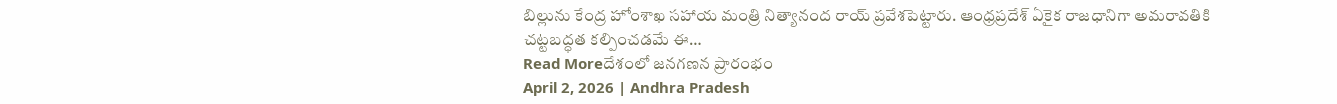బిల్లును కేంద్ర హోంశాఖ సహాయ మంత్రి నిత్యానంద రాయ్ ప్రవేశపెట్టారు. ఆంధ్రప్రదేశ్ ఏకైక రాజధానిగా అమరావతికి చట్టబద్ధత కల్పించడమే ఈ…
Read Moreదేశంలో జనగణన ప్రారంభం
April 2, 2026 | Andhra Pradesh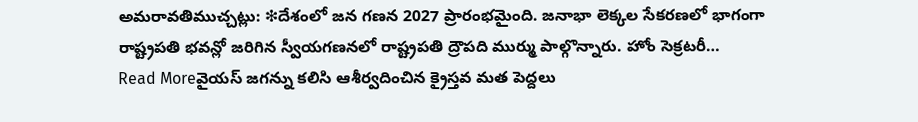అమరావతిముచ్చట్లు: ❇దేశంలో జన గణన 2027 ప్రారంభమైంది. జనాభా లెక్కల సేకరణలో భాగంగా రాష్ట్రపతి భవన్లో జరిగిన స్వీయగణనలో రాష్ట్రపతి ద్రౌపది ముర్ము పాల్గొన్నారు. హోం సెక్రటరీ…
Read Moreవైయస్ జగన్ను కలిసి ఆశీర్వదించిన క్రైస్తవ మత పెద్దలు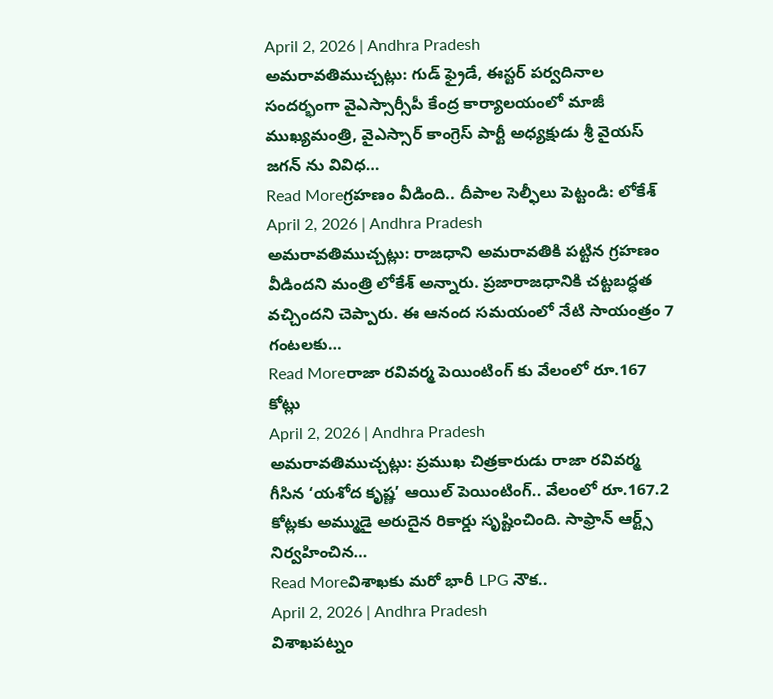April 2, 2026 | Andhra Pradesh
అమరావతిముచ్చట్లు: గుడ్ ఫ్రైడే, ఈస్టర్ పర్వదినాల సందర్భంగా వైఎస్సార్సీపీ కేంద్ర కార్యాలయంలో మాజీ ముఖ్యమంత్రి, వైఎస్సార్ కాంగ్రెస్ పార్టీ అధ్యక్షుడు శ్రీ వైయస్ జగన్ ను వివిధ…
Read Moreగ్రహణం వీడింది.. దీపాల సెల్ఫీలు పెట్టండి: లోకేశ్
April 2, 2026 | Andhra Pradesh
అమరావతిముచ్చట్లు: రాజధాని అమరావతికి పట్టిన గ్రహణం వీడిందని మంత్రి లోకేశ్ అన్నారు. ప్రజారాజధానికి చట్టబద్ధత వచ్చిందని చెప్పారు. ఈ ఆనంద సమయంలో నేటి సాయంత్రం 7 గంటలకు…
Read Moreరాజా రవివర్మ పెయింటింగ్ కు వేలంలో రూ.167 కోట్లు
April 2, 2026 | Andhra Pradesh
అమరావతిముచ్చట్లు: ప్రముఖ చిత్రకారుడు రాజా రవివర్మ గీసిన ‘యశోద కృష్ణ’ ఆయిల్ పెయింటింగ్.. వేలంలో రూ.167.2 కోట్లకు అమ్ముడై అరుదైన రికార్డు సృష్టించింది. సాఫ్రాన్ ఆర్ట్స్ నిర్వహించిన…
Read Moreవిశాఖకు మరో భారీ LPG నౌక..
April 2, 2026 | Andhra Pradesh
విశాఖపట్నం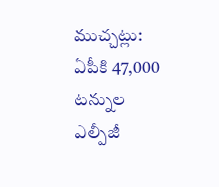ముచ్చట్లు: ఏపీకి 47,000 టన్నుల ఎల్పీజీ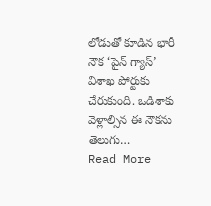లోడుతో కూడిన భారీ నౌక ‘పైన్ గ్యాస్’ విశాఖ పోర్టుకు చేరుకుంది. ఒడిశాకు వెళ్లాల్సిన ఈ నౌకను తెలుగు…
Read More